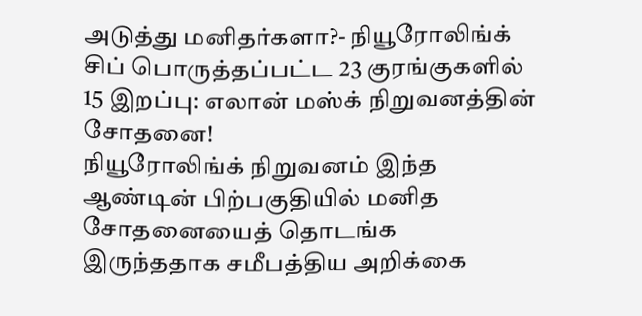அடுத்து மனிதர்களா?- நியூரோலிங்க் சிப் பொருத்தப்பட்ட 23 குரங்குகளில் 15 இறப்பு: எலான் மஸ்க் நிறுவனத்தின் சோதனை!
நியூரோலிங்க் நிறுவனம் இந்த ஆண்டின் பிற்பகுதியில் மனித சோதனையைத் தொடங்க இருந்ததாக சமீபத்திய அறிக்கை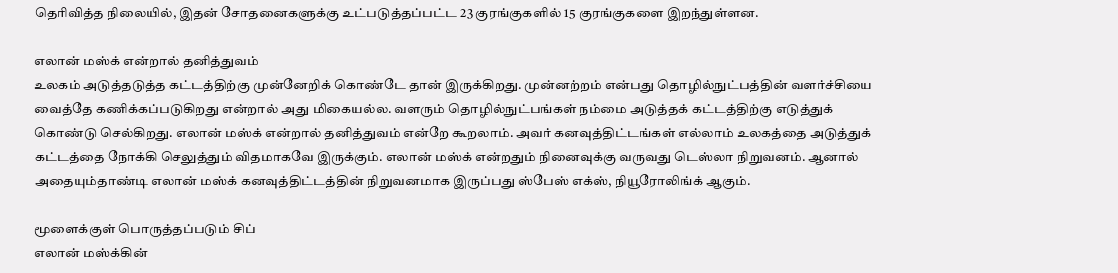தெரிவித்த நிலையில், இதன் சோதனைகளுக்கு உட்படுத்தப்பட்ட 23 குரங்குகளில் 15 குரங்குகளை இறந்துள்ளன.

எலான் மஸ்க் என்றால் தனித்துவம்
உலகம் அடுத்தடுத்த கட்டத்திற்கு முன்னேறிக் கொண்டே தான் இருக்கிறது. முன்னற்றம் என்பது தொழில்நுட்பத்தின் வளர்ச்சியை வைத்தே கணிக்கப்படுகிறது என்றால் அது மிகையல்ல. வளரும் தொழில்நுட்பங்கள் நம்மை அடுத்தக் கட்டத்திற்கு எடுத்துக் கொண்டு செல்கிறது. எலான் மஸ்க் என்றால் தனித்துவம் என்றே கூறலாம். அவர் கனவுத்திட்டங்கள் எல்லாம் உலகத்தை அடுத்துக் கட்டத்தை நோக்கி செலுத்தும் விதமாகவே இருக்கும். எலான் மஸ்க் என்றதும் நினைவுக்கு வருவது டெஸ்லா நிறுவனம். ஆனால் அதையும்தாண்டி எலான் மஸ்க் கனவுத்திட்டத்தின் நிறுவனமாக இருப்பது ஸ்பேஸ் எக்ஸ், நியூரோலிங்க் ஆகும்.

மூளைக்குள் பொருத்தப்படும் சிப்
எலான் மஸ்க்கின்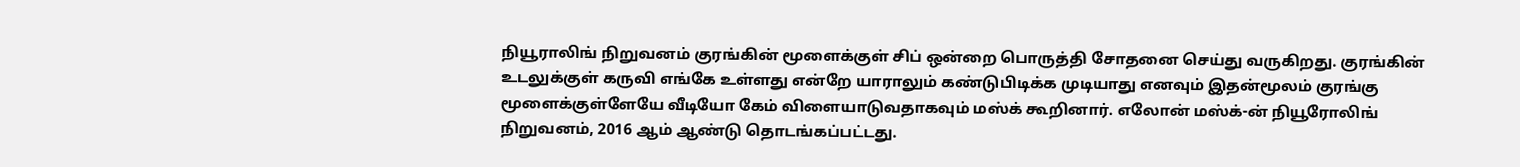நியூராலிங் நிறுவனம் குரங்கின் மூளைக்குள் சிப் ஒன்றை பொருத்தி சோதனை செய்து வருகிறது. குரங்கின் உடலுக்குள் கருவி எங்கே உள்ளது என்றே யாராலும் கண்டுபிடிக்க முடியாது எனவும் இதன்மூலம் குரங்கு மூளைக்குள்ளேயே வீடியோ கேம் விளையாடுவதாகவும் மஸ்க் கூறினார். எலோன் மஸ்க்-ன் நியூரோலிங் நிறுவனம், 2016 ஆம் ஆண்டு தொடங்கப்பட்டது.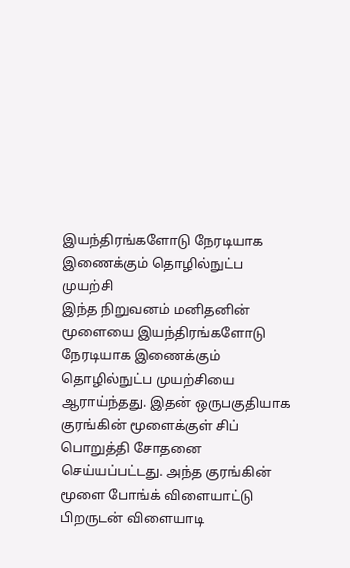இயந்திரங்களோடு நேரடியாக இணைக்கும் தொழில்நுட்ப முயற்சி
இந்த நிறுவனம் மனிதனின் மூளையை இயந்திரங்களோடு நேரடியாக இணைக்கும் தொழில்நுட்ப முயற்சியை ஆராய்ந்தது. இதன் ஒருபகுதியாக குரங்கின் மூளைக்குள் சிப் பொறுத்தி சோதனை செய்யப்பட்டது. அந்த குரங்கின் மூளை போங்க் விளையாட்டு பிறருடன் விளையாடி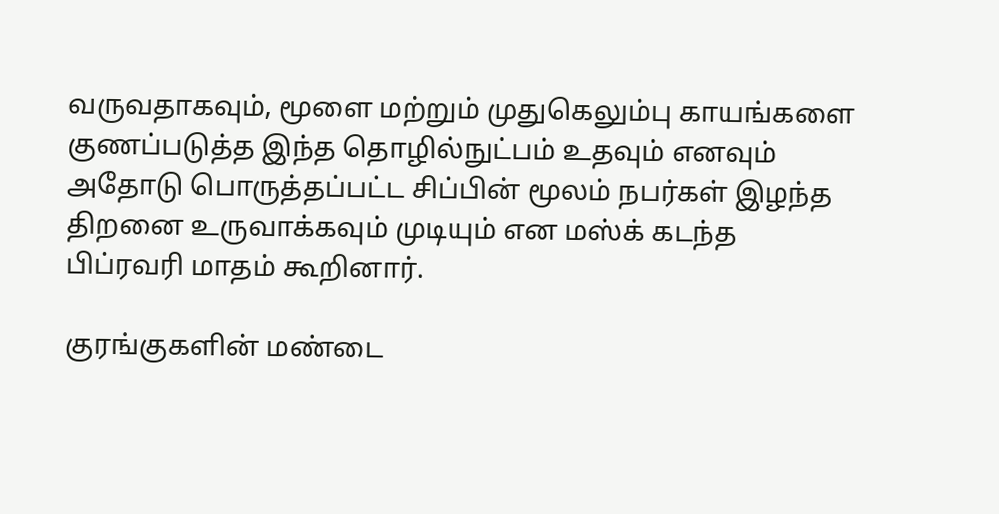வருவதாகவும், மூளை மற்றும் முதுகெலும்பு காயங்களை குணப்படுத்த இந்த தொழில்நுட்பம் உதவும் எனவும் அதோடு பொருத்தப்பட்ட சிப்பின் மூலம் நபர்கள் இழந்த திறனை உருவாக்கவும் முடியும் என மஸ்க் கடந்த பிப்ரவரி மாதம் கூறினார்.

குரங்குகளின் மண்டை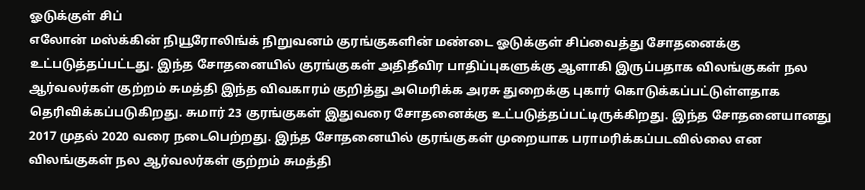ஓடுக்குள் சிப்
எலோன் மஸ்க்கின் நியூரோலிங்க் நிறுவனம் குரங்குகளின் மண்டை ஓடுக்குள் சிப்வைத்து சோதனைக்கு உட்படுத்தப்பட்டது. இந்த சோதனையில் குரங்குகள் அதிதீவிர பாதிப்புகளுக்கு ஆளாகி இருப்பதாக விலங்குகள் நல ஆர்வலர்கள் குற்றம் சுமத்தி இந்த விவகாரம் குறித்து அமெரிக்க அரசு துறைக்கு புகார் கொடுக்கப்பட்டுள்ளதாக தெரிவிக்கப்படுகிறது. சுமார் 23 குரங்குகள் இதுவரை சோதனைக்கு உட்படுத்தப்பட்டிருக்கிறது. இந்த சோதனையானது 2017 முதல் 2020 வரை நடைபெற்றது. இந்த சோதனையில் குரங்குகள் முறையாக பராமரிக்கப்படவில்லை என விலங்குகள் நல ஆர்வலர்கள் குற்றம் சுமத்தி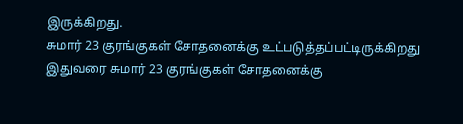இருக்கிறது.
சுமார் 23 குரங்குகள் சோதனைக்கு உட்படுத்தப்பட்டிருக்கிறது
இதுவரை சுமார் 23 குரங்குகள் சோதனைக்கு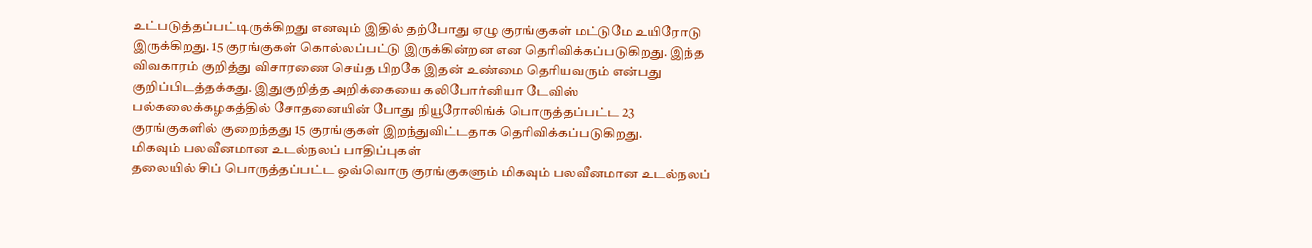உட்படுத்தப்பட்டிருக்கிறது எனவும் இதில் தற்போது ஏழு குரங்குகள் மட்டுமே உயிரோடு இருக்கிறது. 15 குரங்குகள் கொல்லப்பட்டு இருக்கின்றன என தெரிவிக்கப்படுகிறது. இந்த விவகாரம் குறித்து விசாரணை செய்த பிறகே இதன் உண்மை தெரியவரும் என்பது குறிப்பிடத்தக்கது. இதுகுறித்த அறிக்கையை கலிபோர்னியா டேவிஸ் பல்கலைக்கழகத்தில் சோதனையின் போது நியூரோலிங்க் பொருத்தப்பட்ட 23 குரங்குகளில் குறைந்தது 15 குரங்குகள் இறந்துவிட்டதாக தெரிவிக்கப்படுகிறது.
மிகவும் பலவீனமான உடல்நலப் பாதிப்புகள்
தலையில் சிப் பொருத்தப்பட்ட ஒவ்வொரு குரங்குகளும் மிகவும் பலவீனமான உடல்நலப்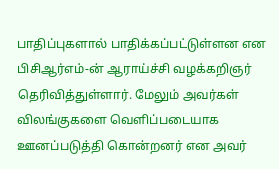பாதிப்புகளால் பாதிக்கப்பட்டுள்ளன என பிசிஆர்எம்-ன் ஆராய்ச்சி வழக்கறிஞர் தெரிவித்துள்ளார். மேலும் அவர்கள் விலங்குகளை வெளிப்படையாக ஊனப்படுத்தி கொன்றனர் என அவர்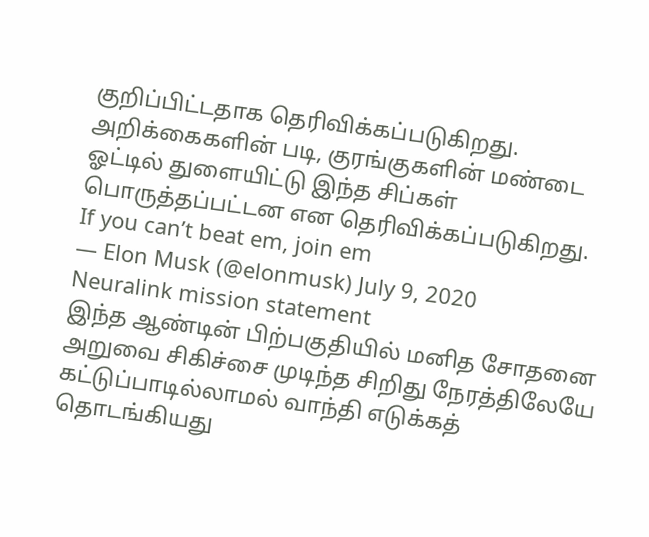குறிப்பிட்டதாக தெரிவிக்கப்படுகிறது. அறிக்கைகளின் படி, குரங்குகளின் மண்டை ஓட்டில் துளையிட்டு இந்த சிப்கள் பொருத்தப்பட்டன என தெரிவிக்கப்படுகிறது.
If you can’t beat em, join em
— Elon Musk (@elonmusk) July 9, 2020
Neuralink mission statement
இந்த ஆண்டின் பிற்பகுதியில் மனித சோதனை
அறுவை சிகிச்சை முடிந்த சிறிது நேரத்திலேயே கட்டுப்பாடில்லாமல் வாந்தி எடுக்கத் தொடங்கியது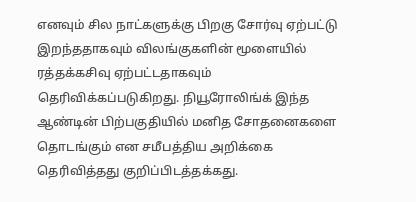எனவும் சில நாட்களுக்கு பிறகு சோர்வு ஏற்பட்டு இறந்ததாகவும் விலங்குகளின் மூளையில் ரத்தக்கசிவு ஏற்பட்டதாகவும் தெரிவிக்கப்படுகிறது. நியூரோலிங்க் இந்த ஆண்டின் பிற்பகுதியில் மனித சோதனைகளை தொடங்கும் என சமீபத்திய அறிக்கை தெரிவித்தது குறிப்பிடத்தக்கது.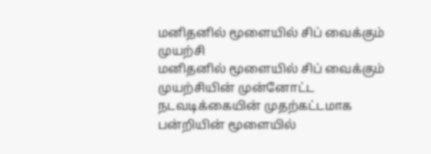மனிதனில் மூளையில் சிப் வைக்கும் முயற்சி
மனிதனில் மூளையில் சிப் வைக்கும் முயற்சியின் முன்னோட்ட நடவடிக்கையின் முதற்கட்டமாக பன்றியின் மூளையில்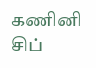கணினி சிப்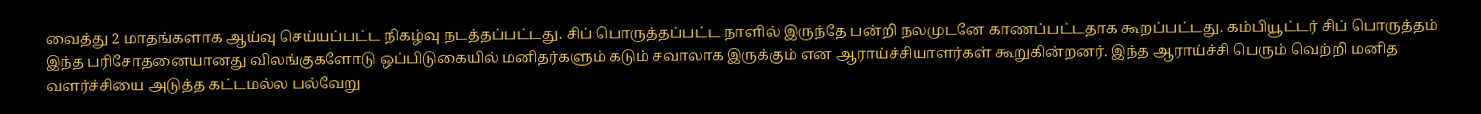வைத்து 2 மாதங்களாக ஆய்வு செய்யப்பட்ட நிகழ்வு நடத்தப்பட்டது. சிப் பொருத்தப்பட்ட நாளில் இருந்தே பன்றி நலமுடனே காணப்பட்டதாக கூறப்பட்டது. கம்பியூட்டர் சிப் பொருத்தம் இந்த பரிசோதனையானது விலங்குகளோடு ஒப்பிடுகையில் மனிதர்களும் கடும் சவாலாக இருக்கும் என ஆராய்ச்சியாளர்கள் கூறுகின்றனர். இந்த ஆராய்ச்சி பெரும் வெற்றி மனித வளர்ச்சியை அடுத்த கட்டமல்ல பல்வேறு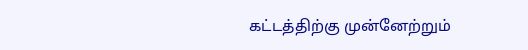கட்டத்திற்கு முன்னேற்றும்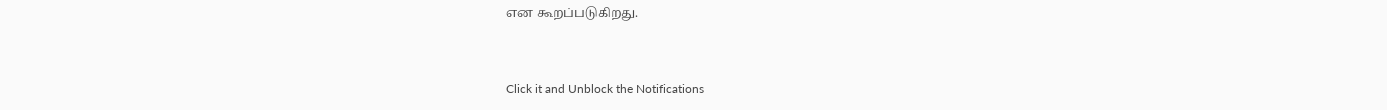என கூறப்படுகிறது.


Click it and Unblock the Notifications